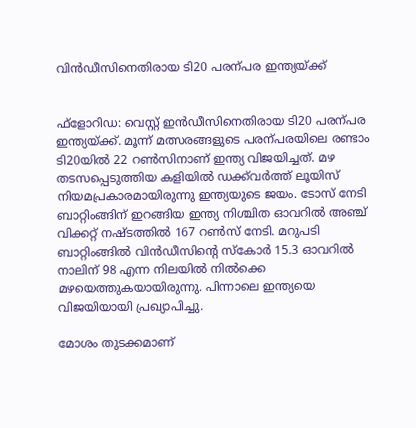വിൻഡീസിനെതിരായ ടി20 പരന്പര ഇന്ത്യയ്ക്ക്


ഫ്‌ളോറിഡ: വെസ്റ്റ് ഇൻഡീസിനെതിരായ ടി20 പരന്പര ഇന്ത്യയ്ക്ക്. മൂന്ന് മത്സരങ്ങളുടെ പരന്പരയിലെ രണ്ടാം ടി20യിൽ 22 റൺസിനാണ് ഇന്ത്യ വിജയിച്ചത്. മഴ തടസപ്പെടുത്തിയ കളിയിൽ ഡക്ക്‌വർത്ത് ലൂയിസ് നിയമപ്രകാരമായിരുന്നു ഇന്ത്യയുടെ ജയം. ടോസ് നേടി ബാറ്റിംങ്ങിന് ഇറങ്ങിയ ഇന്ത്യ നിശ്ചിത ഓവറിൽ അഞ്ച് വിക്കറ്റ് നഷ്ടത്തിൽ 167 റൺ‍സ് നേടി. മറുപടി ബാറ്റിംങ്ങിൽ വിൻഡീസിന്റെ സ്‌കോർ 15.3 ഓവറിൽ നാലിന് 98 എന്ന നിലയിൽ നിൽക്കെ മഴയെത്തുകയായിരുന്നു. പിന്നാലെ ഇന്ത്യയെ വിജയിയായി പ്രഖ്യാപിച്ചു.

മോശം തുടക്കമാണ്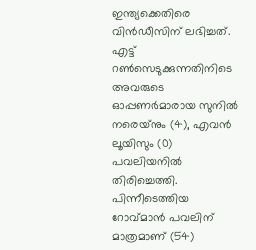ഇന്ത്യക്കെതിരെ വിൻഡീസിന് ലഭിച്ചത്. എട്ട് റൺസെടുക്കുന്നതിനിടെ അവരുടെ ഓപ്പണർ‍മാരായ സുനിൽ നരെയ്‌നും (4), എവൻ‍ ലൂയിസും (0) പവലിയനിൽ തിരിച്ചെത്തി. പിന്നീടെത്തിയ റോവ്മാൻ പവലിന് മാത്രമാണ് (54)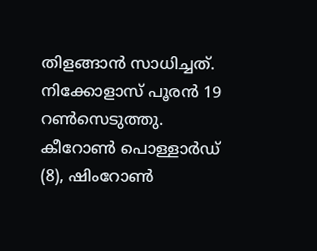തിളങ്ങാൻ സാധിച്ചത്. നിക്കോളാസ് പൂരൻ 19 റൺ‍സെടുത്തു. കീറോൺ‍ പൊള്ളാർഡ് (8), ഷിംറോൺ‍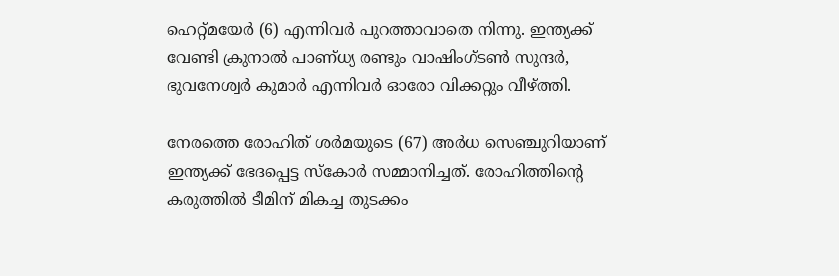ഹെറ്റ്മയേർ (6) എന്നിവർ പുറത്താവാതെ നിന്നു. ഇന്ത്യക്ക് വേണ്ടി ക്രുനാൽ പാണ്ധ്യ രണ്ടും വാഷിംഗ്ടൺ സുന്ദർ, ഭുവനേശ്വർ കുമാർ എന്നിവർ ഓരോ വിക്കറ്റും വീഴ്ത്തി.

നേരത്തെ രോഹിത് ശർമയുടെ (67) അർ‍ധ സെഞ്ചുറിയാണ് ഇന്ത്യക്ക് ഭേദപ്പെട്ട സ്‌കോർ സമ്മാനിച്ചത്. രോഹിത്തിന്റെ കരുത്തിൽ ടീമിന് മികച്ച തുടക്കം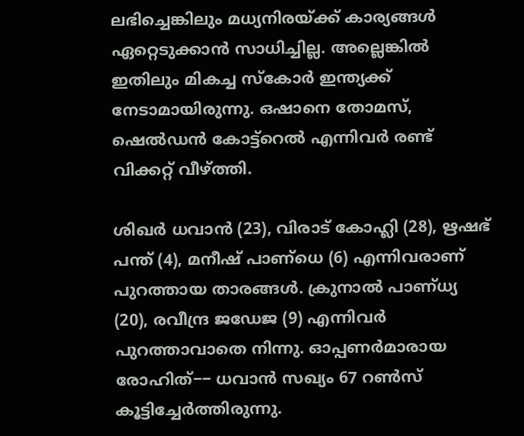ലഭിച്ചെങ്കിലും മധ്യനിരയ്ക്ക് കാര്യങ്ങൾ ഏറ്റെടുക്കാൻ സാധിച്ചില്ല. അല്ലെങ്കിൽ ഇതിലും മികച്ച സ്‌കോർ ഇന്ത്യക്ക് നേടാമായിരുന്നു. ഒഷാനെ തോമസ്, ഷെൽ‍ഡൻ കോട്ട്റെൽ എന്നിവർ രണ്ട് വിക്കറ്റ് വീഴ്ത്തി.

ശിഖർ ധവാൻ‍ (23), വിരാട് കോഹ്ലി (28), ഋഷഭ് പന്ത് (4), മനീഷ് പാണ്ധെ (6) എന്നിവരാണ് പുറത്തായ താരങ്ങൾ‍. ക്രുനാൽ‍ പാണ്ധ്യ (20), രവീന്ദ്ര ജഡേജ (9) എന്നിവർ പുറത്താവാതെ നിന്നു. ഓപ്പണർമാരായ രോഹിത്−− ധവാൻ സഖ്യം 67 റൺ‍സ് കൂട്ടിച്ചേർത്തിരുന്നു.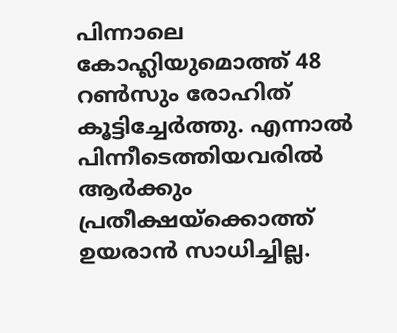പിന്നാലെ കോഹ്ലിയുമൊത്ത് 48 റൺസും രോഹിത് കൂട്ടിച്ചേർത്തു. എന്നാൽ പിന്നീടെത്തിയവരിൽ‍ ആർക്കും പ്രതീക്ഷയ്ക്കൊത്ത് ഉയരാൻ സാധിച്ചില്ല.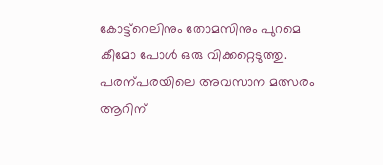കോട്ട്റെലിനും തോമസിനും പുറമെ കീമോ പോൾ‍ ഒരു വിക്കറ്റെടുത്തു. പരന്പരയിലെ അവസാന മത്സരം ആറിന്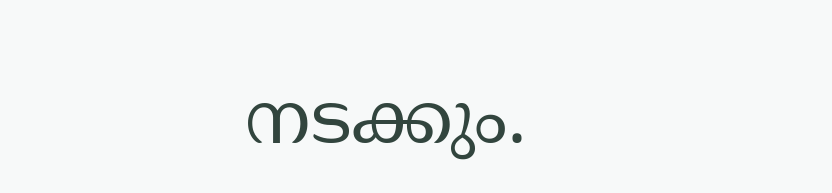നടക്കും.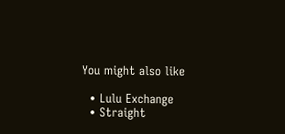You might also like

  • Lulu Exchange
  • Straight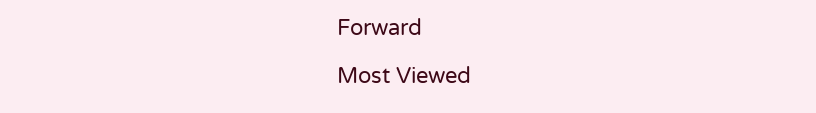Forward

Most Viewed